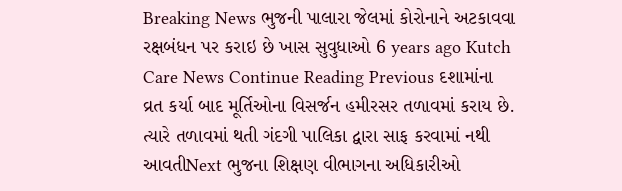Breaking News ભુજની પાલારા જેલમાં કોરોનાને અટકાવવા રક્ષબંધન પર કરાઇ છે ખાસ સુવુધાઓ 6 years ago Kutch Care News Continue Reading Previous દશામાંના વ્રત કર્યા બાદ મૂર્તિઓના વિસર્જન હમીરસર તળાવમાં કરાય છે. ત્યારે તળાવમાં થતી ગંદગી પાલિકા દ્વારા સાફ કરવામાં નથી આવતીNext ભુજના શિક્ષણ વીભાગના અધિકારીઓ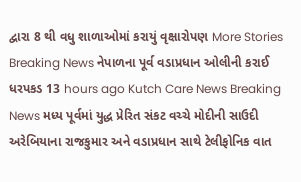દ્વારા 8 થી વધુ શાળાઓમાં કરાયું વૃક્ષારોપણ More Stories Breaking News નેપાળના પૂર્વ વડાપ્રધાન ઓલીની કરાઈ ધરપકડ 13 hours ago Kutch Care News Breaking News મધ્ય પૂર્વમાં યુદ્ધ પ્રેરિત સંકટ વચ્ચે મોદીની સાઉદી અરેબિયાના રાજકુમાર અને વડાપ્રધાન સાથે ટેલીફોનિક વાત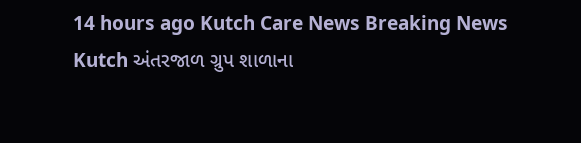14 hours ago Kutch Care News Breaking News Kutch અંતરજાળ ગ્રુપ શાળાના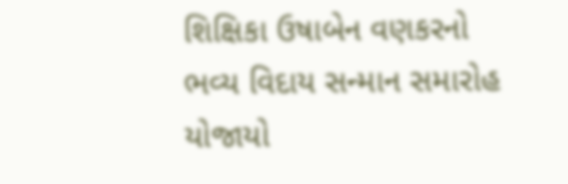શિક્ષિકા ઉષાબેન વણકરનો ભવ્ય વિદાય સન્માન સમારોહ યોજાયો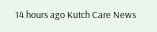14 hours ago Kutch Care News